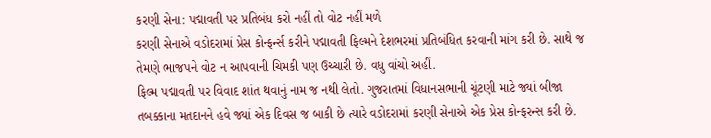કરણી સેના: પદ્માવતી પર પ્રતિબંધ કરો નહીં તો વોટ નહીં મળે
કરણી સેનાએ વડોદરામાં પ્રેસ કોન્ફર્ન્સ કરીને પદ્માવતી ફિલ્મને દેશભરમાં પ્રતિબંધિત કરવાની માંગ કરી છે. સાથે જ તેમણે ભાજપને વોટ ન આપવાની ચિમકી પણ ઉચ્ચારી છે. વધુ વાંચો અહીં.
ફિલ્મ પદ્માવતી પર વિવાદ શાંત થવાનું નામ જ નથી લેતો. ગુજરાતમાં વિધાનસભાની ચૂંટણી માટે જ્યાં બીજા તબક્કાના મતદાનને હવે જ્યાં એક દિવસ જ બાકી છે ત્યારે વડોદરામાં કરણી સેનાએ એક પ્રેસ કોન્ફરન્સ કરી છે.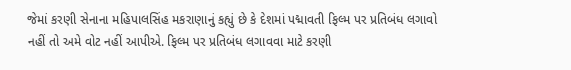જેમાં કરણી સેનાના મહિપાલસિંહ મકરાણાનું કહ્યું છે કે દેશમાં પદ્માવતી ફિલ્મ પર પ્રતિબંધ લગાવો નહીં તો અમે વોટ નહીં આપીએ. ફિલ્મ પર પ્રતિબંધ લગાવવા માટે કરણી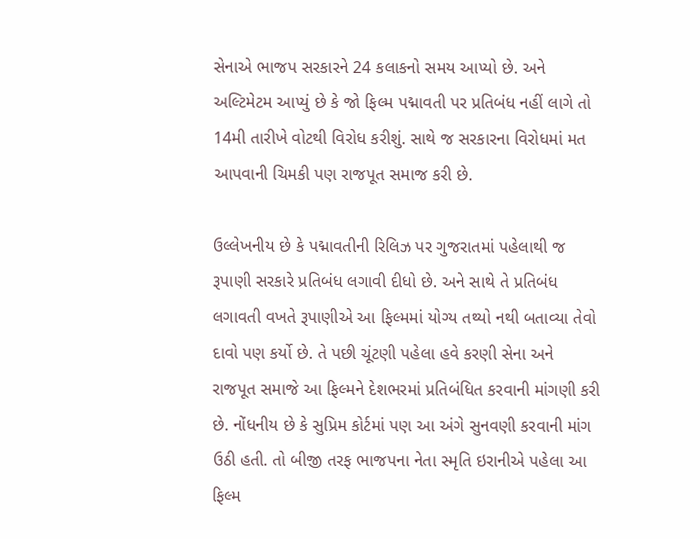સેનાએ ભાજપ સરકારને 24 કલાકનો સમય આપ્યો છે. અને અલ્ટિમેટમ આપ્યું છે કે જો ફિલ્મ પદ્માવતી પર પ્રતિબંધ નહીં લાગે તો 14મી તારીખે વોટથી વિરોધ કરીશું. સાથે જ સરકારના વિરોધમાં મત આપવાની ચિમકી પણ રાજપૂત સમાજ કરી છે.

ઉલ્લેખનીય છે કે પદ્માવતીની રિલિઝ પર ગુજરાતમાં પહેલાથી જ રૂપાણી સરકારે પ્રતિબંધ લગાવી દીધો છે. અને સાથે તે પ્રતિબંધ લગાવતી વખતે રૂપાણીએ આ ફિલ્મમાં યોગ્ય તથ્યો નથી બતાવ્યા તેવો દાવો પણ કર્યો છે. તે પછી ચૂંટણી પહેલા હવે કરણી સેના અને રાજપૂત સમાજે આ ફિલ્મને દેશભરમાં પ્રતિબંધિત કરવાની માંગણી કરી છે. નોંધનીય છે કે સુપ્રિમ કોર્ટમાં પણ આ અંગે સુનવણી કરવાની માંગ ઉઠી હતી. તો બીજી તરફ ભાજપના નેતા સ્મૃતિ ઇરાનીએ પહેલા આ ફિલ્મ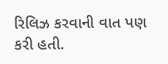રિલિઝ કરવાની વાત પણ કરી હતી.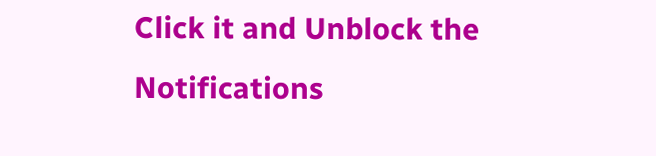Click it and Unblock the Notifications